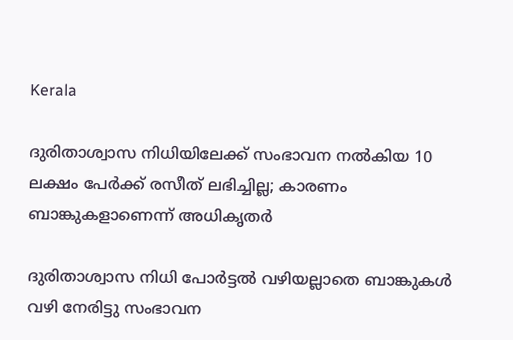Kerala

ദുരിതാശ്വാസ നിധിയിലേക്ക് സംഭാവന നല്‍കിയ 10 ലക്ഷം പേര്‍ക്ക് രസീത് ലഭിച്ചില്ല; കാരണം ബാങ്കുകളാണെന്ന് അധികൃതര്‍

ദുരിതാശ്വാസ നിധി പോര്‍ട്ടല്‍ വഴിയല്ലാതെ ബാങ്കുകള്‍ വഴി നേരിട്ടു സംഭാവന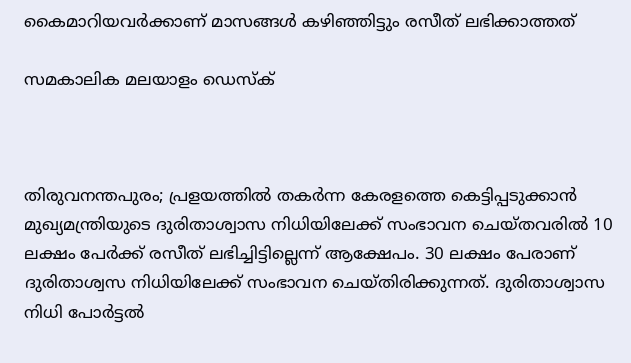കൈമാറിയവര്‍ക്കാണ് മാസങ്ങള്‍ കഴിഞ്ഞിട്ടും രസീത് ലഭിക്കാത്തത്

സമകാലിക മലയാളം ഡെസ്ക്



തിരുവനന്തപുരം; പ്രളയത്തില്‍ തകര്‍ന്ന കേരളത്തെ കെട്ടിപ്പടുക്കാന്‍ മുഖ്യമന്ത്രിയുടെ ദുരിതാശ്വാസ നിധിയിലേക്ക് സംഭാവന ചെയ്തവരില്‍ 10 ലക്ഷം പേര്‍ക്ക് രസീത് ലഭിച്ചിട്ടില്ലെന്ന് ആക്ഷേപം. 30 ലക്ഷം പേരാണ് ദുരിതാശ്വസ നിധിയിലേക്ക് സംഭാവന ചെയ്തിരിക്കുന്നത്. ദുരിതാശ്വാസ നിധി പോര്‍ട്ടല്‍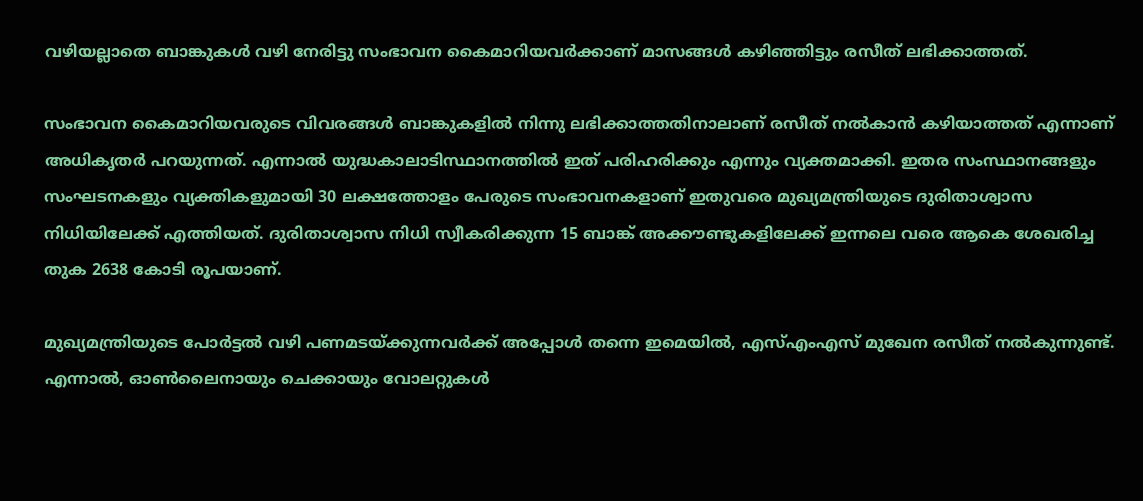വഴിയല്ലാതെ ബാങ്കുകള്‍ വഴി നേരിട്ടു സംഭാവന കൈമാറിയവര്‍ക്കാണ് മാസങ്ങള്‍ കഴിഞ്ഞിട്ടും രസീത് ലഭിക്കാത്തത്.

സംഭാവന കൈമാറിയവരുടെ വിവരങ്ങള്‍ ബാങ്കുകളില്‍ നിന്നു ലഭിക്കാത്തതിനാലാണ് രസീത് നല്‍കാന്‍ കഴിയാത്തത് എന്നാണ് അധികൃതര്‍ പറയുന്നത്. എന്നാല്‍ യുദ്ധകാലാടിസ്ഥാനത്തില്‍ ഇത് പരിഹരിക്കും എന്നും വ്യക്തമാക്കി. ഇതര സംസ്ഥാനങ്ങളും സംഘടനകളും വ്യക്തികളുമായി 30 ലക്ഷത്തോളം പേരുടെ സംഭാവനകളാണ് ഇതുവരെ മുഖ്യമന്ത്രിയുടെ ദുരിതാശ്വാസ നിധിയിലേക്ക് എത്തിയത്. ദുരിതാശ്വാസ നിധി സ്വീകരിക്കുന്ന 15 ബാങ്ക് അക്കൗണ്ടുകളിലേക്ക് ഇന്നലെ വരെ ആകെ ശേഖരിച്ച തുക 2638 കോടി രൂപയാണ്.

മുഖ്യമന്ത്രിയുടെ പോര്‍ട്ടല്‍ വഴി പണമടയ്ക്കുന്നവര്‍ക്ക് അപ്പോള്‍ തന്നെ ഇമെയില്‍, എസ്എംഎസ് മുഖേന രസീത് നല്‍കുന്നുണ്ട്. എന്നാല്‍, ഓണ്‍ലൈനായും ചെക്കായും വോലറ്റുകള്‍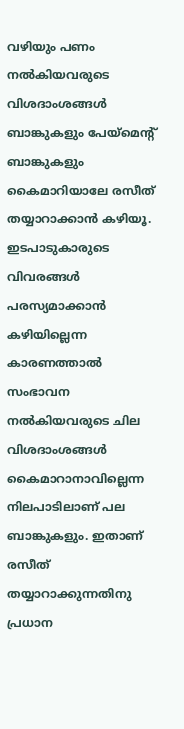വഴിയും പണം നല്‍കിയവരുടെ വിശദാംശങ്ങള്‍ ബാങ്കുകളും പേയ്‌മെന്റ് ബാങ്കുകളും കൈമാറിയാലേ രസീത് തയ്യാറാക്കാന്‍ കഴിയൂ. ഇടപാടുകാരുടെ വിവരങ്ങള്‍ പരസ്യമാക്കാന്‍ കഴിയില്ലെന്ന കാരണത്താല്‍ സംഭാവന നല്‍കിയവരുടെ ചില വിശദാംശങ്ങള്‍ കൈമാറാനാവില്ലെന്ന നിലപാടിലാണ് പല ബാങ്കുകളും. ഇതാണ് രസീത് തയ്യാറാക്കുന്നതിനു പ്രധാന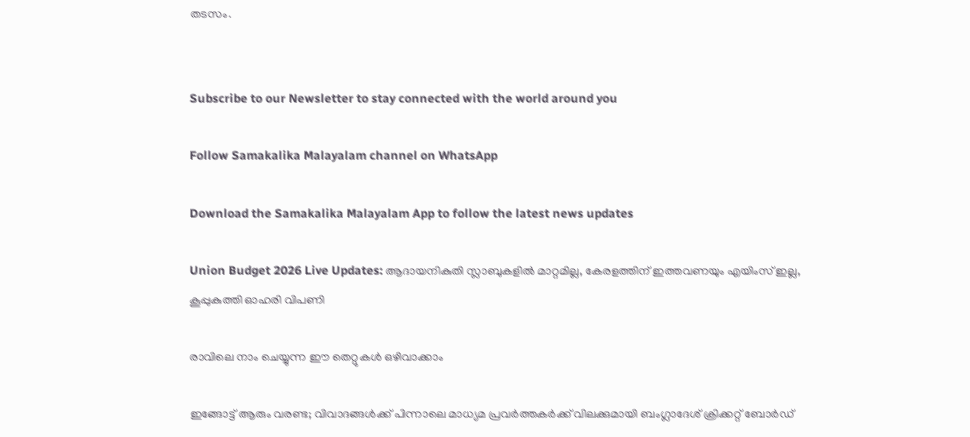തടസം.


Subscribe to our Newsletter to stay connected with the world around you

Follow Samakalika Malayalam channel on WhatsApp

Download the Samakalika Malayalam App to follow the latest news updates

Union Budget 2026 Live Updates: ആദായനികുതി സ്ലാബുകളില്‍ മാറ്റമില്ല, കേരളത്തിന് ഇത്തവണയും എയിംസ് ഇല്ല, കൂപ്പുകുത്തി ഓഹരി വിപണി

രാവിലെ നാം ചെയ്യുന്ന ഈ തെറ്റുകൾ ഒഴിവാക്കാം

ഇങ്ങോട്ട് ആരും വരണ്ട; വിവാദങ്ങൾക്ക് പിന്നാലെ മാധ്യമ പ്രവർത്തകർക്ക് വിലക്കുമായി ബംഗ്ലാദേശ് ക്രിക്കറ്റ് ബോർഡ്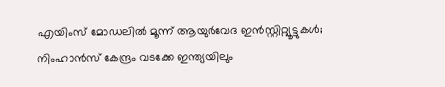എയിംസ് മോഡലില്‍ മൂന്ന് ആയുര്‍വേദ ഇന്‍സ്റ്റിറ്റ്യൂട്ടുകള്‍; നിംഹാന്‍സ് കേന്ദ്രം വടക്കേ ഇന്ത്യയിലും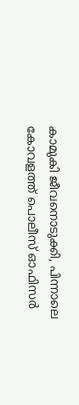കാമുകി ജീവനൊടുക്കി, പിന്നാലെ കോവളത്ത് പൊലീസ് ഓഫിസര്‍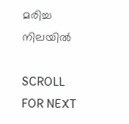മരിച്ച നിലയില്‍

SCROLL FOR NEXT